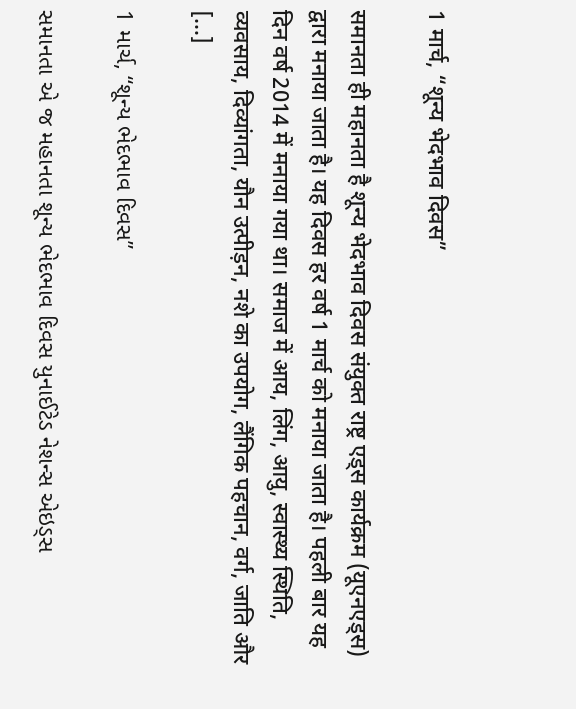1 मार्च, “शून्य भेदभाव दिवस”

समानता ही महानता है शून्य भेदभाव दिवस संयुक्त राष्ट्र एड्स कार्यक्रम (यूएनएड्स) द्वारा मनाया जाता है। यह दिवस हर वर्ष 1 मार्च को मनाया जाता है। पहली बार यह दिन वर्ष 2014 में मनाया गया था। समाज में आय, लिंग, आयु, स्वास्थ्य स्थिति, व्यवसाय, दिव्यांगता, यौन उत्पीड़न, नशे का उपयोग, लैंगिक पहचान, वर्ग, जाति और […]

1 માર્ચ, “શૂન્ય ભેદભાવ દિવસ”

સમાનતા એ જ મહાનતા શૂન્ય ભેદભાવ દિવસ યુનાઈટેડ નેશન્સ એઇડ્સ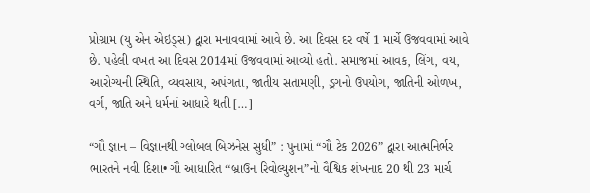પ્રોગ્રામ (યુ એન એઇડ્સ) દ્વારા મનાવવામાં આવે છે. આ દિવસ દર વર્ષે 1 માર્ચે ઉજવવામાં આવે છે. પહેલી વખત આ દિવસ 2014માં ઉજવવામાં આવ્યો હતો. સમાજમાં આવક, લિંગ, વય, આરોગ્યની સ્થિતિ, વ્યવસાય, અપંગતા, જાતીય સતામણી, ડ્રગનો ઉપયોગ, જાતિની ઓળખ, વર્ગ, જાતિ અને ધર્મનાં આધારે થતી […]

“ગૌ જ્ઞાન – વિજ્ઞાનથી ગ્લોબલ બિઝનેસ સુધી” : પુનામાં “ગૌ ટેક 2026” દ્વારા આત્મનિર્ભર ભારતને નવી દિશા• ગૌ આધારિત “બ્રાઉન રિવોલ્યુશન”નો વૈશ્વિક શંખનાદ 20 થી 23 માર્ચ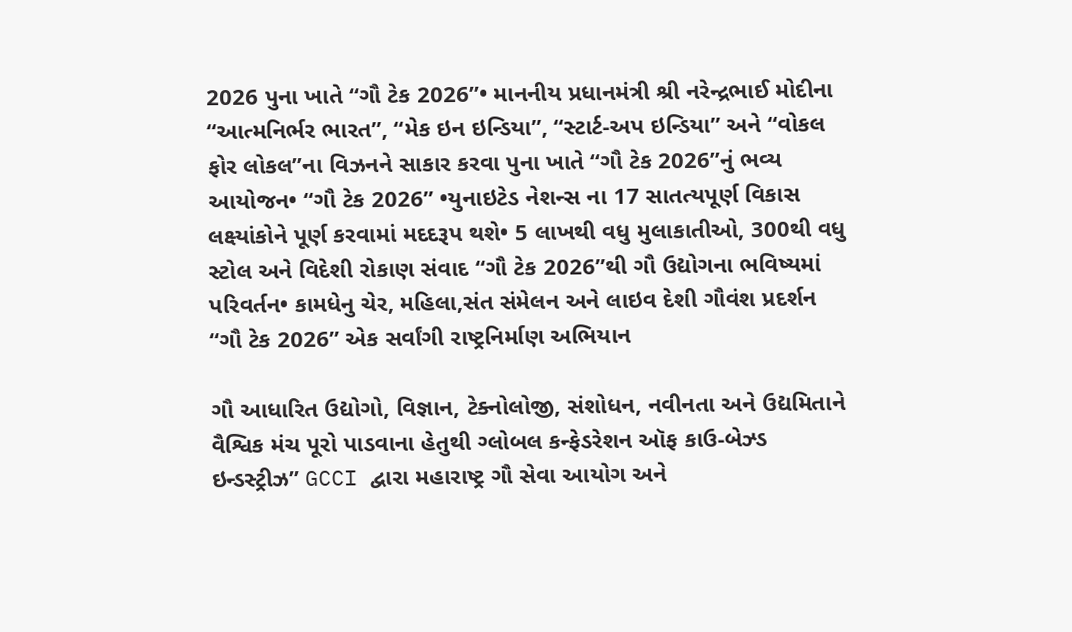2026 પુના ખાતે “ગૌ ટેક 2026”• માનનીય પ્રધાનમંત્રી શ્રી નરેન્દ્રભાઈ મોદીના “આત્મનિર્ભર ભારત”, “મેક ઇન ઇન્ડિયા”, “સ્ટાર્ટ-અપ ઇન્ડિયા” અને “વોકલ ફોર લોકલ”ના વિઝનને સાકાર કરવા પુના ખાતે “ગૌ ટેક 2026”નું ભવ્ય આયોજન• “ગૌ ટેક 2026” •યુનાઇટેડ નેશન્સ ના 17 સાતત્યપૂર્ણ વિકાસ લક્ષ્યાંકોને પૂર્ણ કરવામાં મદદરૂપ થશે• 5 લાખથી વધુ મુલાકાતીઓ, 300થી વધુ સ્ટોલ અને વિદેશી રોકાણ સંવાદ “ગૌ ટેક 2026”થી ગૌ ઉદ્યોગના ભવિષ્યમાં પરિવર્તન• કામધેનુ ચેર, મહિલા,સંત સંમેલન અને લાઇવ દેશી ગૌવંશ પ્રદર્શન “ગૌ ટેક 2026” એક સર્વાંગી રાષ્ટ્રનિર્માણ અભિયાન

ગૌ આધારિત ઉદ્યોગો, વિજ્ઞાન, ટેક્નોલોજી, સંશોધન, નવીનતા અને ઉદ્યમિતાને વૈશ્વિક મંચ પૂરો પાડવાના હેતુથી ગ્લોબલ કન્ફેડરેશન ઑફ કાઉ-બેઝ્ડ ઇન્ડસ્ટ્રીઝ” GCCI દ્વારા મહારાષ્ટ્ર ગૌ સેવા આયોગ અને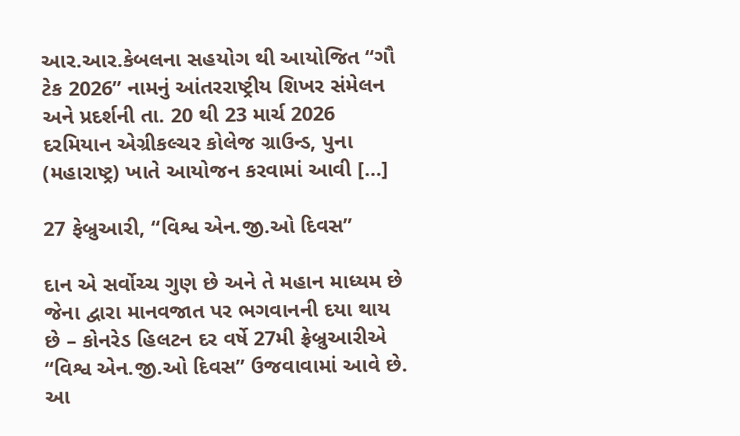આર.આર.કેબલના સહયોગ થી આયોજિત “ગૌ ટેક 2026” નામનું આંતરરાષ્ટ્રીય શિખર સંમેલન અને પ્રદર્શની તા. 20 થી 23 માર્ચ 2026 દરમિયાન એગ્રીકલ્ચર કોલેજ ગ્રાઉન્ડ, પુના (મહારાષ્ટ્ર) ખાતે આયોજન કરવામાં આવી […]

27 ફેબ્રુઆરી, “વિશ્વ એન.જી.ઓ દિવસ”

દાન એ સર્વોચ્ચ ગુણ છે અને તે મહાન માધ્યમ છે જેના દ્વારા માનવજાત પર ભગવાનની દયા થાય છે – કોનરેડ હિલટન દર વર્ષે 27મી ફ્રેબ્રુઆરીએ “વિશ્વ એન.જી.ઓ દિવસ” ઉજવાવામાં આવે છે. આ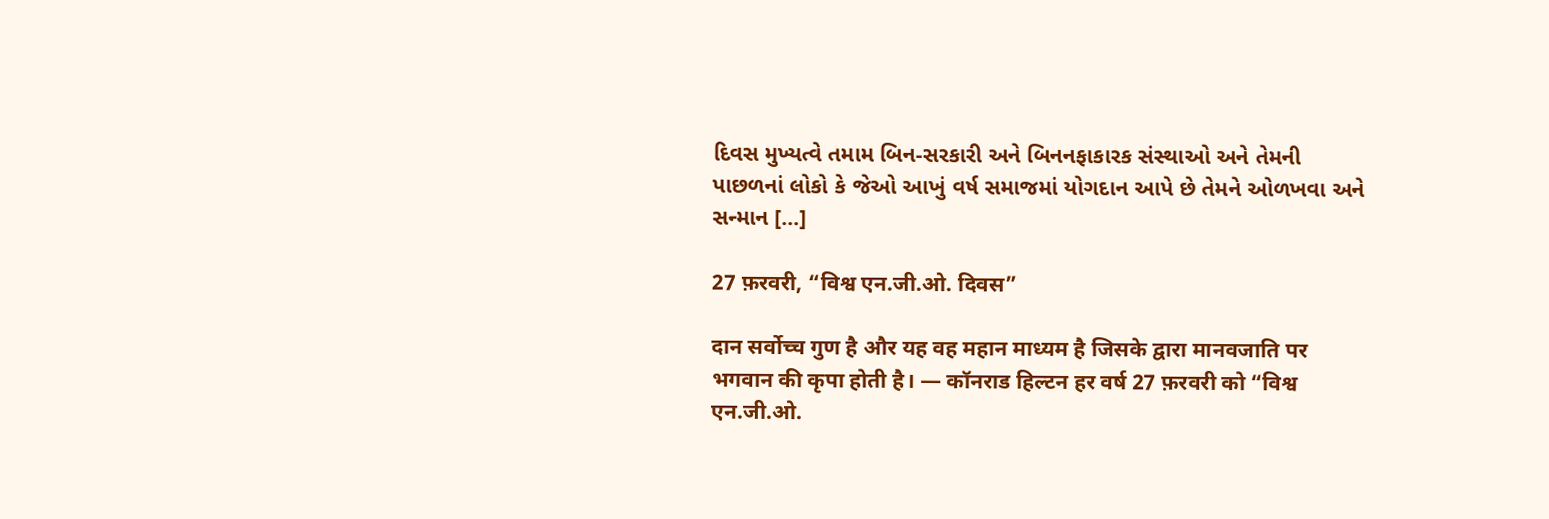દિવસ મુખ્યત્વે તમામ બિન-સરકારી અને બિનનફાકારક સંસ્થાઓ અને તેમની પાછળનાં લોકો કે જેઓ આખું વર્ષ સમાજમાં યોગદાન આપે છે તેમને ઓળખવા અને સન્માન […]

27 फ़रवरी, “विश्व एन.जी.ओ. दिवस”

दान सर्वोच्च गुण है और यह वह महान माध्यम है जिसके द्वारा मानवजाति पर भगवान की कृपा होती है। — कॉनराड हिल्टन हर वर्ष 27 फ़रवरी को “विश्व एन.जी.ओ.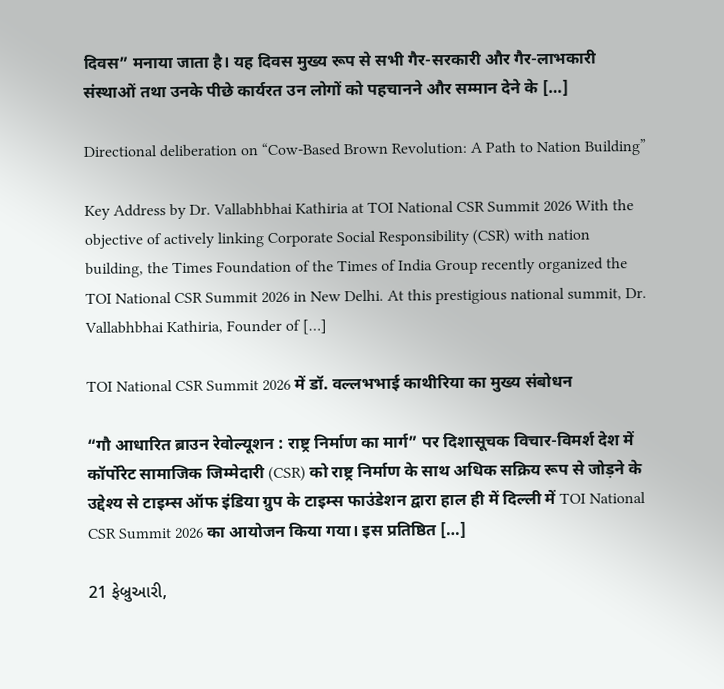दिवस” मनाया जाता है। यह दिवस मुख्य रूप से सभी गैर-सरकारी और गैर-लाभकारी संस्थाओं तथा उनके पीछे कार्यरत उन लोगों को पहचानने और सम्मान देने के […]

Directional deliberation on “Cow-Based Brown Revolution: A Path to Nation Building”

Key Address by Dr. Vallabhbhai Kathiria at TOI National CSR Summit 2026 With the objective of actively linking Corporate Social Responsibility (CSR) with nation building, the Times Foundation of the Times of India Group recently organized the TOI National CSR Summit 2026 in New Delhi. At this prestigious national summit, Dr. Vallabhbhai Kathiria, Founder of […]

TOI National CSR Summit 2026 में डॉ. वल्लभभाई काथीरिया का मुख्य संबोधन

“गौ आधारित ब्राउन रेवोल्यूशन : राष्ट्र निर्माण का मार्ग” पर दिशासूचक विचार-विमर्श देश में कॉर्पोरेट सामाजिक जिम्मेदारी (CSR) को राष्ट्र निर्माण के साथ अधिक सक्रिय रूप से जोड़ने के उद्देश्य से टाइम्स ऑफ इंडिया ग्रुप के टाइम्स फाउंडेशन द्वारा हाल ही में दिल्ली में TOI National CSR Summit 2026 का आयोजन किया गया। इस प्रतिष्ठित […]

21 ફેબ્રુઆરી,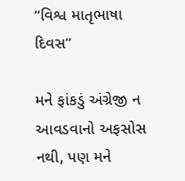“વિશ્વ માતૃભાષા દિવસ”

મને ફાંકડું અંગ્રેજી ન આવડવાનો અફસોસ નથી, પણ મને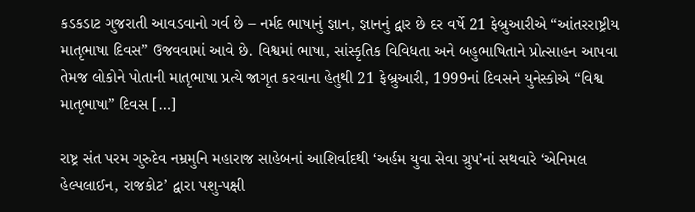કડકડાટ ગુજરાતી આવડવાનો ગર્વ છે – નર્મદ ભાષાનું જ્ઞાન, જ્ઞાનનું દ્વાર છે દર વર્ષે 21 ફેબ્રુઆરીએ “આંતરરાષ્ટ્રીય માતૃભાષા દિવસ” ઉજવવામાં આવે છે. વિશ્વમાં ભાષા, સાંસ્કૃતિક વિવિધતા અને બહુભાષિતાને પ્રોત્સાહન આપવા તેમજ લોકોને પોતાની માતૃભાષા પ્રત્યે જાગૃત કરવાના હેતુથી 21 ફેબ્રુઆરી, 1999નાં દિવસને યુનેસ્કોએ “વિશ્વ માતૃભાષા” દિવસ […]

રાષ્ટ્ર સંત પરમ ગુરુદેવ નમ્રમુનિ મહારાજ સાહેબનાં આશિર્વાદથી ‘અર્હમ યુવા સેવા ગ્રુપ’નાં સથવારે ‘એનિમલ  હેલ્પલાઈન, રાજકોટ’ દ્વારા પશુ-પક્ષી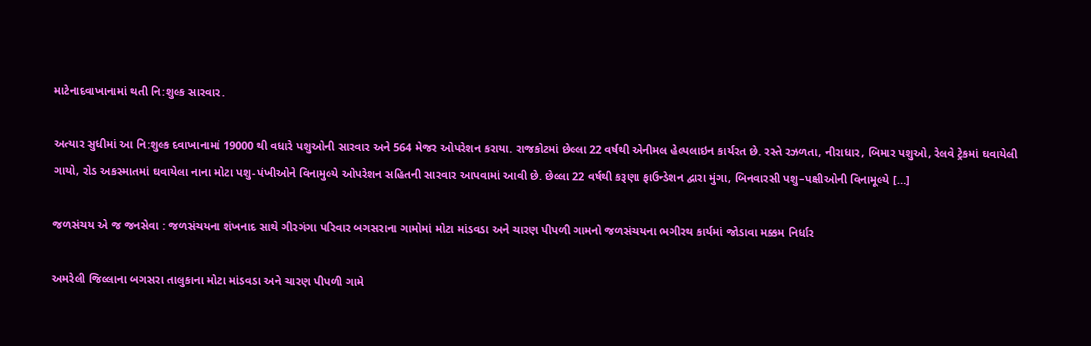માટેનાદવાખાનામાં થતી નિ:શુલ્ક સારવાર.

અત્યાર સુધીમાં આ નિ:શુલ્ક દવાખાનામાં 19000 થી વધારે પશુઓની સારવાર અને 564 મેજર ઓપરેશન કરાયા. રાજકોટમાં છેલ્લા 22 વર્ષથી એનીમલ હેલ્પલાઇન કાર્યરત છે. રસ્તે રઝળતા, નીરાધાર, બિમાર પશુઓ, રેલવે ટ્રેકમાં ઘવાયેલી ગાયો, રોડ અકસ્માતમાં ઘવાયેલા નાના મોટા પશુ-પંખીઓને વિનામુલ્યે ઓપરેશન સહિતની સારવાર આપવામાં આવી છે. છેલ્લા 22 વર્ષથી કરૂણા ફાઉન્ડેશન દ્વારા મુંગા, બિનવારસી પશુ–પક્ષીઓની વિનામૂલ્યે […]

જળસંચય એ જ જનસેવા : જળસંચયના શંખનાદ સાથે ગીરગંગા પરિવાર બગસરાના ગામોમાં મોટા માંડવડા અને ચારણ પીપળી ગામનો જળસંચયના ભગીરથ કાર્યમાં જોડાવા મક્કમ નિર્ધાર

અમરેલી જિલ્લાના બગસરા તાલુકાના મોટા માંડવડા અને ચારણ પીપળી ગામે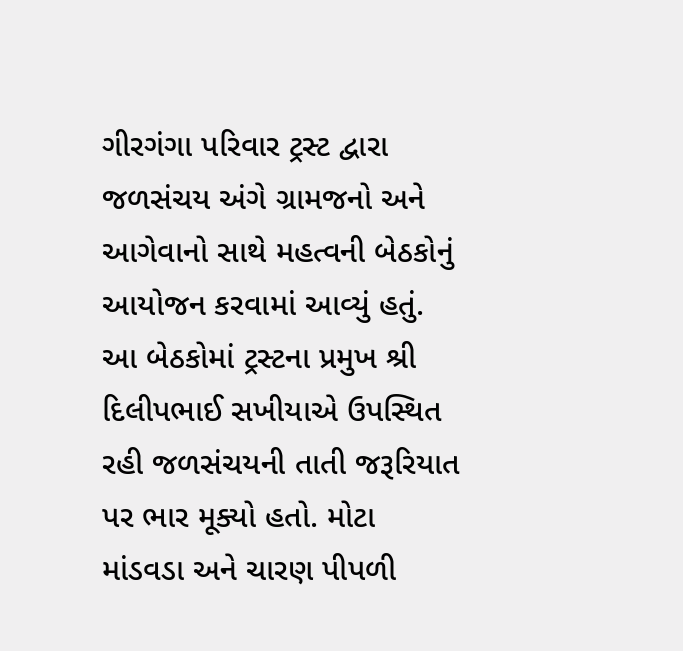ગીરગંગા પરિવાર ટ્રસ્ટ દ્વારા જળસંચય અંગે ગ્રામજનો અને આગેવાનો સાથે મહત્વની બેઠકોનું આયોજન કરવામાં આવ્યું હતું. આ બેઠકોમાં ટ્રસ્ટના પ્રમુખ શ્રી દિલીપભાઈ સખીયાએ ઉપસ્થિત રહી જળસંચયની તાતી જરૂરિયાત પર ભાર મૂક્યો હતો. મોટા માંડવડા અને ચારણ પીપળી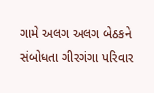ગામે અલગ અલગ બેઠકને સંબોધતા ગીરગંગા પરિવાર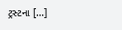ટ્રસ્ટના […]